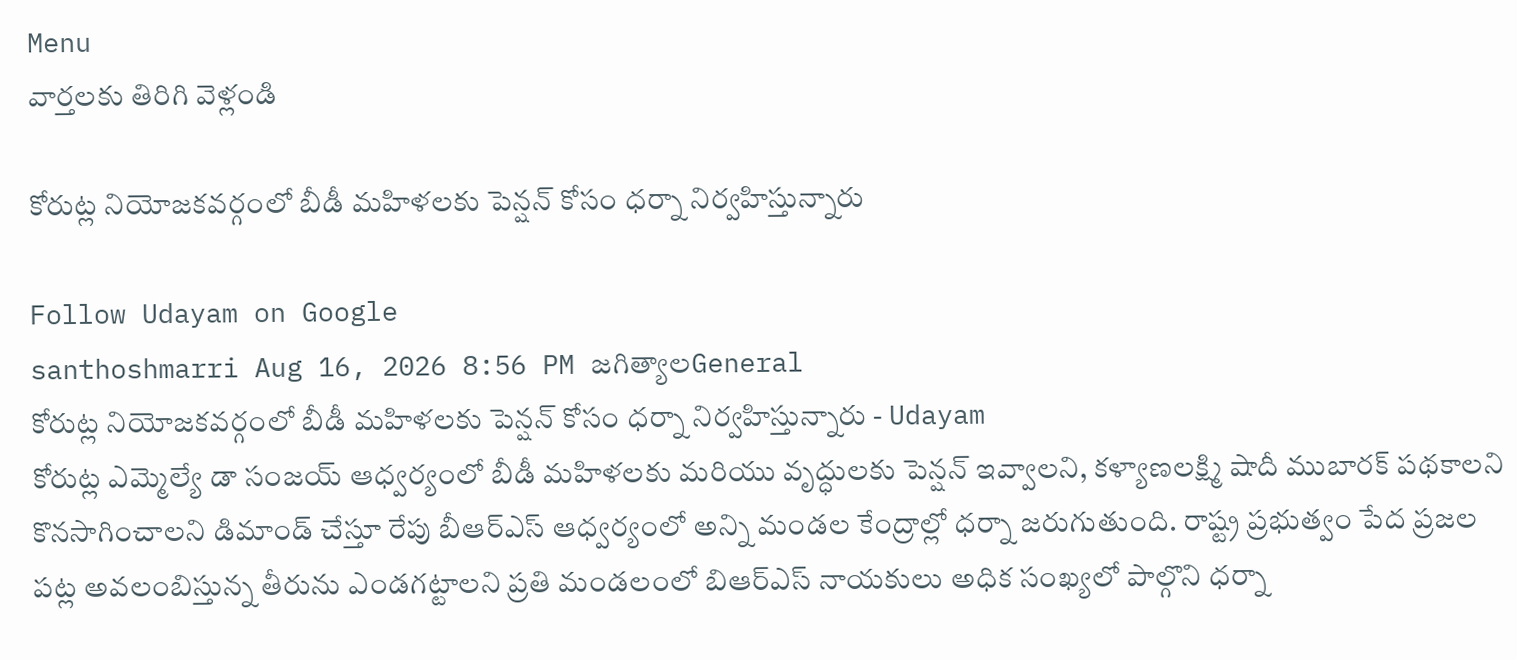Menu
వార్తలకు తిరిగి వెళ్లండి

కోరుట్ల నియోజకవర్గంలో బీడీ మహిళలకు పెన్షన్ కోసం ధర్నా నిర్వహిస్తున్నారు

Follow Udayam on Google
santhoshmarri Aug 16, 2026 8:56 PM జగిత్యాలGeneral
కోరుట్ల నియోజకవర్గంలో బీడీ మహిళలకు పెన్షన్ కోసం ధర్నా నిర్వహిస్తున్నారు - Udayam
కోరుట్ల ఎమ్మెల్యే డా సంజయ్ ఆధ్వర్యంలో బీడీ మహిళలకు మరియు వృద్ధులకు పెన్షన్ ఇవ్వాలని, కళ్యాణలక్ష్మి షాదీ ముబారక్ పథకాలని కొనసాగించాలని డిమాండ్ చేస్తూ రేపు బీఆర్ఎస్ ఆధ్వర్యంలో అన్ని మండల కేంద్రాల్లో ధర్నా జరుగుతుంది. రాష్ట్ర ప్రభుత్వం పేద ప్రజల పట్ల అవలంబిస్తున్న తీరును ఎండగట్టాలని ప్రతి మండలంలో బిఆర్ఎస్ నాయకులు అధిక సంఖ్యలో పాల్గొని ధర్నా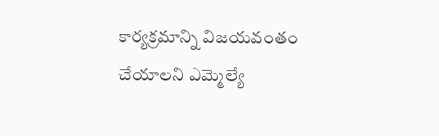కార్యక్రమాన్ని విజయవంతం చేయాలని ఎమ్మెల్యే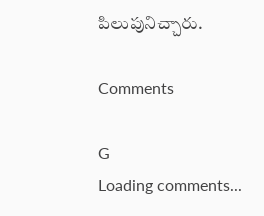పిలుపునిచ్చారు.

Comments

G
Loading comments...